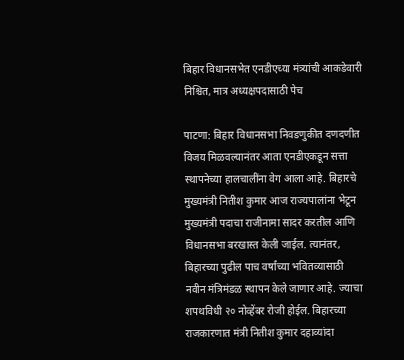बिहार विधानसभेत एनडीएच्या मंत्र्यांची आकडेवारी निश्चित, मात्र अध्यक्षपदासाठी पेच

पाटणा: बिहार विधानसभा निवडणुकीत दणदणीत विजय मिळवल्यानंतर आता एनडीएकडून सत्ता स्थापनेच्या हालचालींना वेग आला आहे. बिहारचे मुख्यमंत्री नितीश कुमार आज राज्यपालांना भेटून मुख्यमंत्री पदाचा राजीनामा सादर करतील आणि विधानसभा बरखास्त केली जाईल. त्यानंतर, बिहारच्या पुढील पाच वर्षांच्या भवितव्यासाठी नवीन मंत्रिमंडळ स्थापन केले जाणार आहे. ज्याचा शपथविधी २० नोव्हेंबर रोजी होईल. बिहारच्या राजकारणात मंत्री नितीश कुमार दहाव्यांदा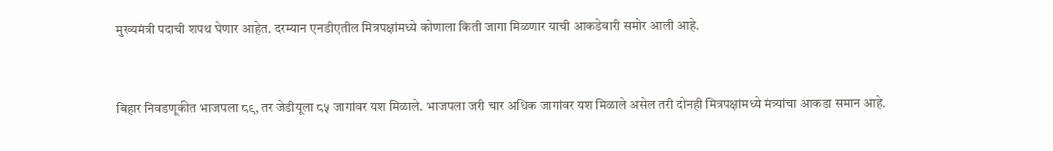मुख्यमंत्री पदाची शपथ घेणार आहेत. दरम्यान एनडीएतील मित्रपक्षांमध्ये कोणाला किती जागा मिळणार याची आकडेवारी समोर आली आहे.


बिहार निवडणूकीत भाजपला ८९, तर जेडीयूला ८५ जागांवर यश मिळाले. भाजपला जरी चार अधिक जागांवर यश मिळाले असेल तरी दोनही मित्रपक्षांमध्ये मंत्र्यांचा आकडा समान आहे.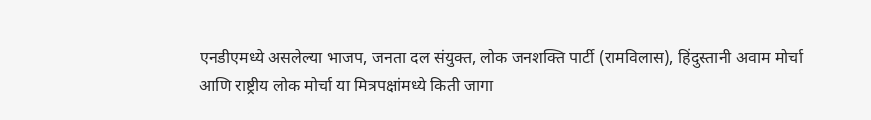एनडीएमध्ये असलेल्या भाजप, जनता दल संयुक्त, लोक जनशक्ति पार्टी (रामविलास), हिंदुस्तानी अवाम मोर्चा आणि राष्ट्रीय लोक मोर्चा या मित्रपक्षांमध्ये किती जागा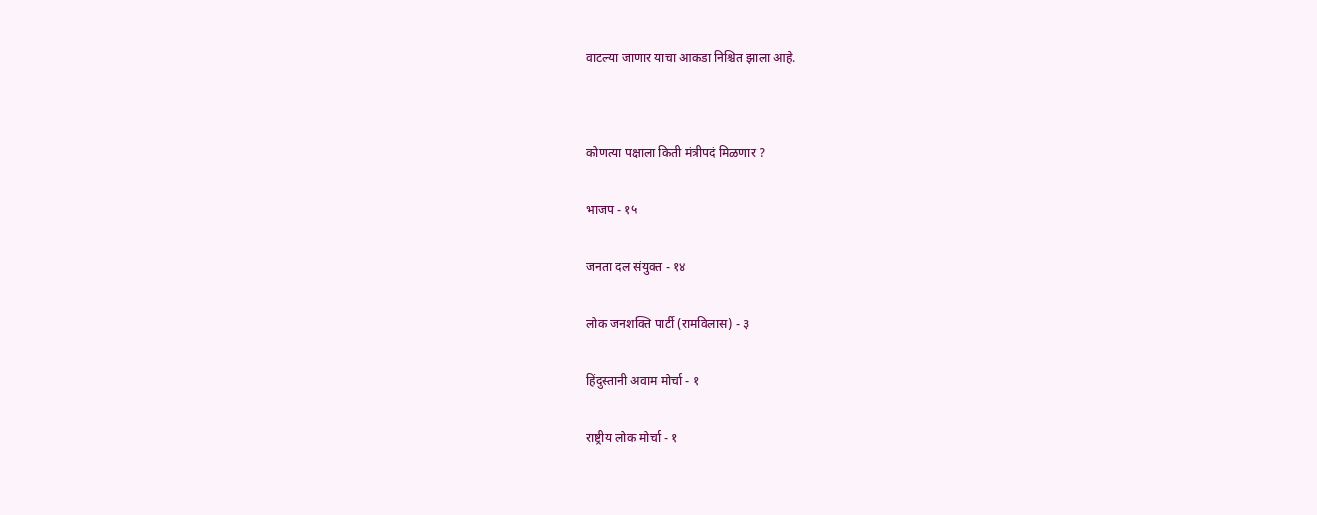वाटल्या जाणार याचा आकडा निश्चित झाला आहे.




कोणत्या पक्षाला किती मंत्रीपदं मिळणार ?


भाजप - १५


जनता दल संयुक्त - १४


लोक जनशक्ति पार्टी (रामविलास) - ३


हिंदुस्तानी अवाम मोर्चा - १


राष्ट्रीय लोक मोर्चा - १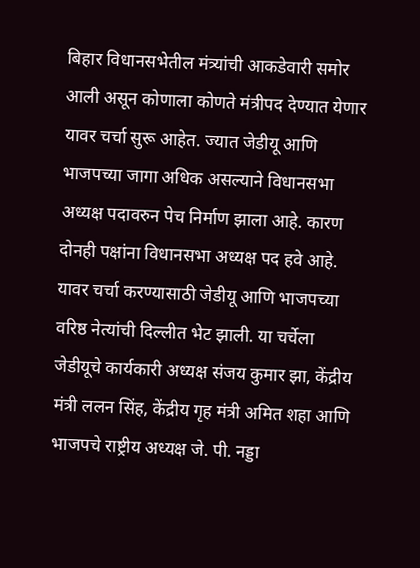बिहार विधानसभेतील मंत्र्यांची आकडेवारी समोर आली असून कोणाला कोणते मंत्रीपद देण्यात येणार यावर चर्चा सुरू आहेत. ज्यात जेडीयू आणि भाजपच्या जागा अधिक असल्याने विधानसभा अध्यक्ष पदावरुन पेच निर्माण झाला आहे. कारण दोनही पक्षांना विधानसभा अध्यक्ष पद हवे आहे. यावर चर्चा करण्यासाठी जेडीयू आणि भाजपच्या वरिष्ठ नेत्यांची दिल्लीत भेट झाली. या चर्चेला जेडीयूचे कार्यकारी अध्यक्ष संजय कुमार झा, केंद्रीय मंत्री ललन सिंह, केंद्रीय गृह मंत्री अमित शहा आणि भाजपचे राष्ट्रीय अध्यक्ष जे. पी. नड्डा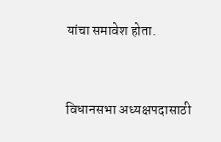यांचा समावेश होता.


विधानसभा अध्यक्षपदासाठी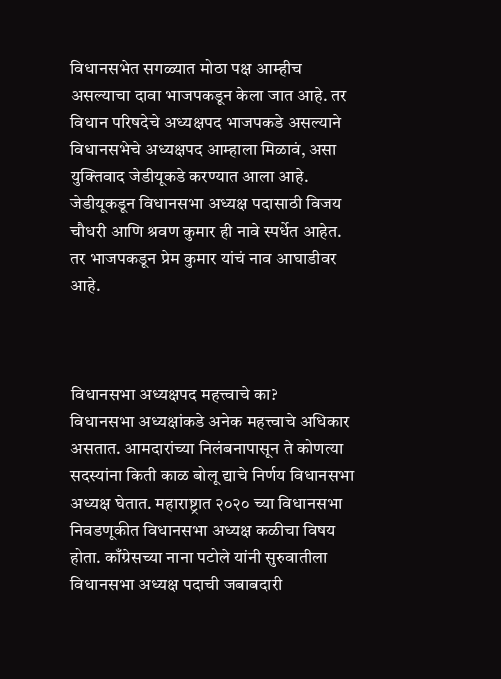विधानसभेत सगळ्यात मोठा पक्ष आम्हीच असल्याचा दावा भाजपकडून केला जात आहे. तर विधान परिषदेचे अध्यक्षपद भाजपकडे असल्याने विधानसभेचे अध्यक्षपद आम्हाला मिळावं, असा युक्तिवाद जेडीयूकडे करण्यात आला आहे. जेडीयूकडून विधानसभा अध्यक्ष पदासाठी विजय चौधरी आणि श्रवण कुमार ही नावे स्पर्धेत आहेत. तर भाजपकडून प्रेम कुमार यांचं नाव आघाडीवर आहे.



विधानसभा अध्यक्षपद महत्त्वाचे का?
विधानसभा अध्यक्षांकडे अनेक महत्त्वाचे अधिकार असतात. आमदारांच्या निलंबनापासून ते कोणत्या सदस्यांना किती काळ बोलू द्याचे निर्णय विधानसभा अध्यक्ष घेतात. महाराष्ट्रात २०२० च्या विधानसभा निवडणूकीत विधानसभा अध्यक्ष कळीचा विषय होता. काँग्रेसच्या नाना पटोले यांनी सुरुवातीला विधानसभा अध्यक्ष पदाची जबाबदारी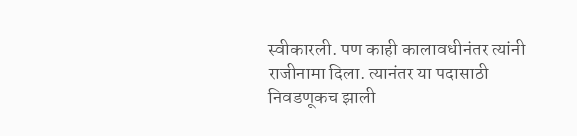स्वीकारली. पण काही कालावधीनंतर त्यांनी राजीनामा दिला. त्यानंतर या पदासाठी निवडणूकच झाली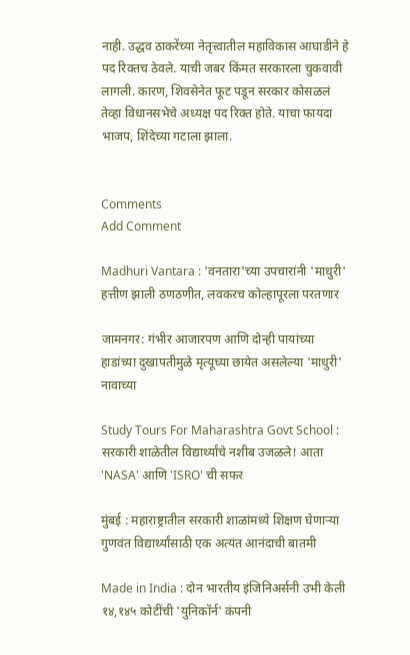नाही. उद्धव ठाकरेंच्या नेतृत्त्वातील महाविकास आघाडीने हे पद रिक्तच ठेवले. याची जबर किंमत सरकारला चुकवावी लागली. कारण, शिवसेनेत फूट पडून सरकार कोसळलं तेव्हा विधानसभेचे अध्यक्ष पद रिक्त होते. याचा फायदा भाजप, शिंदेच्या गटाला झाला.


Comments
Add Comment

Madhuri Vantara : 'वनतारा'च्या उपचारांनी 'माधुरी' हत्तीण झाली ठणठणीत, लवकरच कोल्हापूरला परतणार

जामनगर: गंभीर आजारपण आणि दोन्ही पायांच्या हाडांच्या दुखापतीमुळे मृत्यूच्या छायेत असलेल्या 'माधुरी' नावाच्या

Study Tours For Maharashtra Govt School : सरकारी शाळेतील विद्यार्थ्यांचे नशीब उजळले! आता 'NASA' आणि 'ISRO' ची सफर

मुंबई : महाराष्ट्रातील सरकारी शाळांमध्ये शिक्षण घेणाऱ्या गुणवंत विद्यार्थ्यांसाठी एक अत्यंत आनंदाची बातमी

Made in India : दोन भारतीय इंजिनिअर्सनी उभी केली १४,१४५ कोटींची 'युनिकॉर्न' कंपनी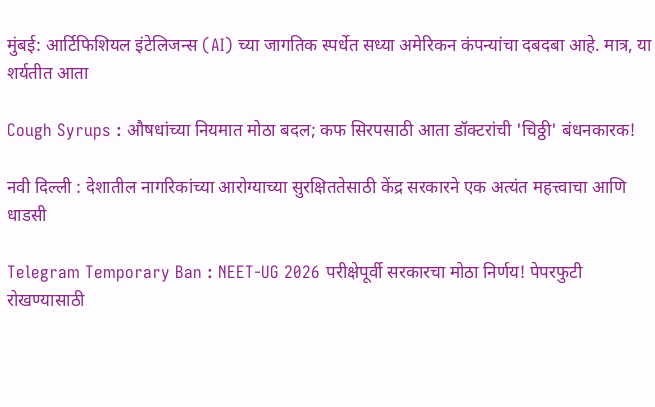मुंबई: आर्टिफिशियल इंटेलिजन्स (AI) च्या जागतिक स्पर्धेत सध्या अमेरिकन कंपन्यांचा दबदबा आहे. मात्र, या शर्यतीत आता

Cough Syrups : औषधांच्या नियमात मोठा बदल; कफ सिरपसाठी आता डॉक्टरांची 'चिठ्ठी' बंधनकारक!

नवी दिल्ली : देशातील नागरिकांच्या आरोग्याच्या सुरक्षिततेसाठी केंद्र सरकारने एक अत्यंत महत्त्वाचा आणि धाडसी

Telegram Temporary Ban : NEET-UG 2026 परीक्षेपूर्वी सरकारचा मोठा निर्णय! पेपरफुटी रोखण्यासाठी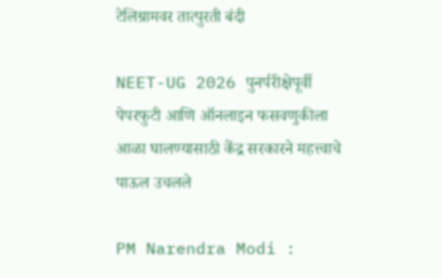टेलिग्रामवर तात्पुरती बंदी

NEET-UG 2026 पुनर्परीक्षेपूर्वी पेपरफुटी आणि ऑनलाइन फसवणुकीला आळा घालण्यासाठी केंद्र सरकारने महत्त्वाचे पाऊल उचलले

PM Narendra Modi :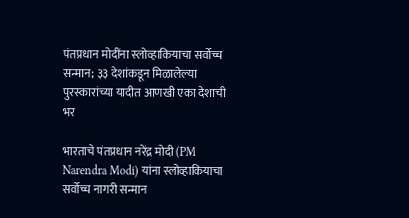पंतप्रधान मोदींना स्लोव्हाकियाचा सर्वोच्च सन्मान; ३३ देशांकडून मिळालेल्या पुरस्कारांच्या यादीत आणखी एका देशाची भर

भारताचे पंतप्रधान नरेंद्र मोदी (PM Narendra Modi) यांना स्लोव्हाकियाचा सर्वोच्च नागरी सन्मान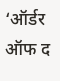‘ऑर्डर ऑफ द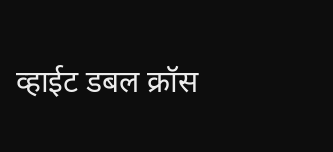व्हाईट डबल क्रॉस